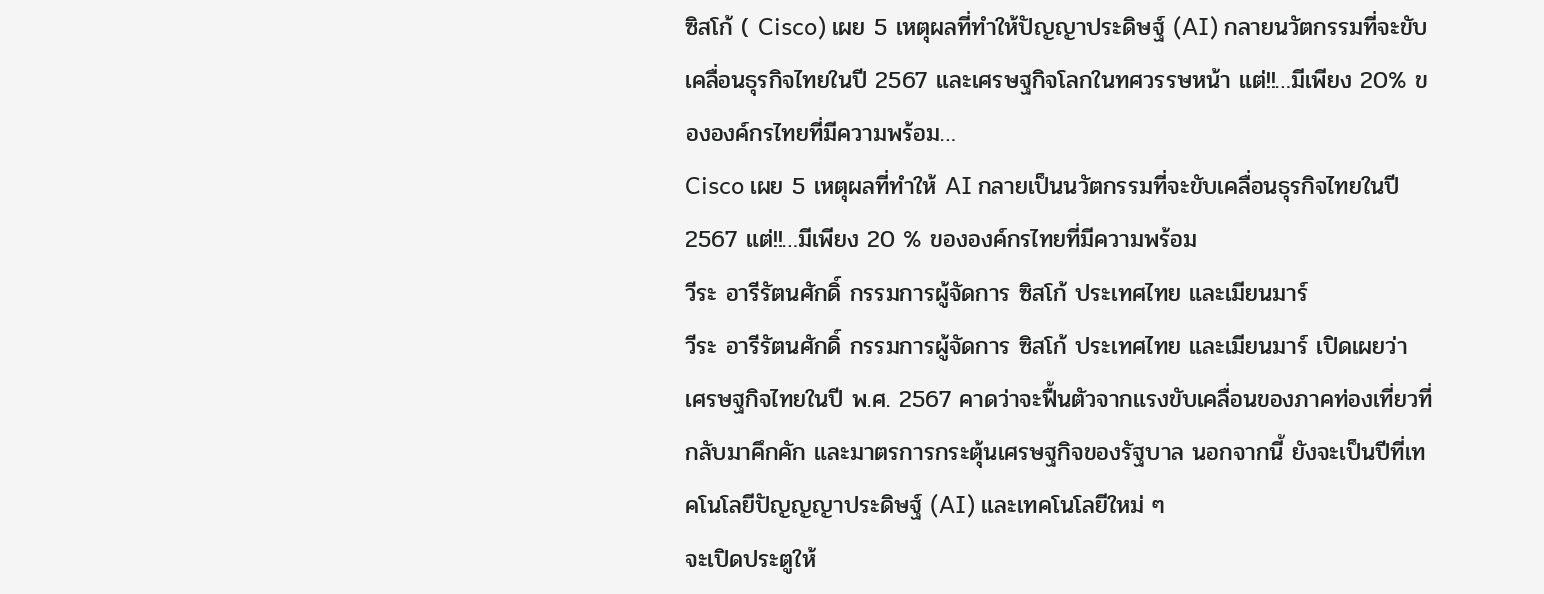ซิสโก้ ( Cisco) เผย 5 เหตุผลที่ทำให้ปัญญาประดิษฐ์ (AI) กลายนวัตกรรมที่จะขับเคลื่อนธุรกิจไทยในปี 2567 และเศรษฐกิจโลกในทศวรรษหน้า แต่!!…มีเพียง 20% ขององค์กรไทยที่มีความพร้อม…
Cisco เผย 5 เหตุผลที่ทำให้ AI กลายเป็นนวัตกรรมที่จะขับเคลื่อนธุรกิจไทยในปี 2567 แต่!!…มีเพียง 20 % ขององค์กรไทยที่มีความพร้อม
วีระ อารีรัตนศักดิ์ กรรมการผู้จัดการ ซิสโก้ ประเทศไทย และเมียนมาร์
วีระ อารีรัตนศักดิ์ กรรมการผู้จัดการ ซิสโก้ ประเทศไทย และเมียนมาร์ เปิดเผยว่า เศรษฐกิจไทยในปี พ.ศ. 2567 คาดว่าจะฟื้นตัวจากแรงขับเคลื่อนของภาคท่องเที่ยวที่กลับมาคึกคัก และมาตรการกระตุ้นเศรษฐกิจของรัฐบาล นอกจากนี้ ยังจะเป็นปีที่เทคโนโลยีปัญญญาประดิษฐ์ (AI) และเทคโนโลยีใหม่ ๆ
จะเปิดประตูให้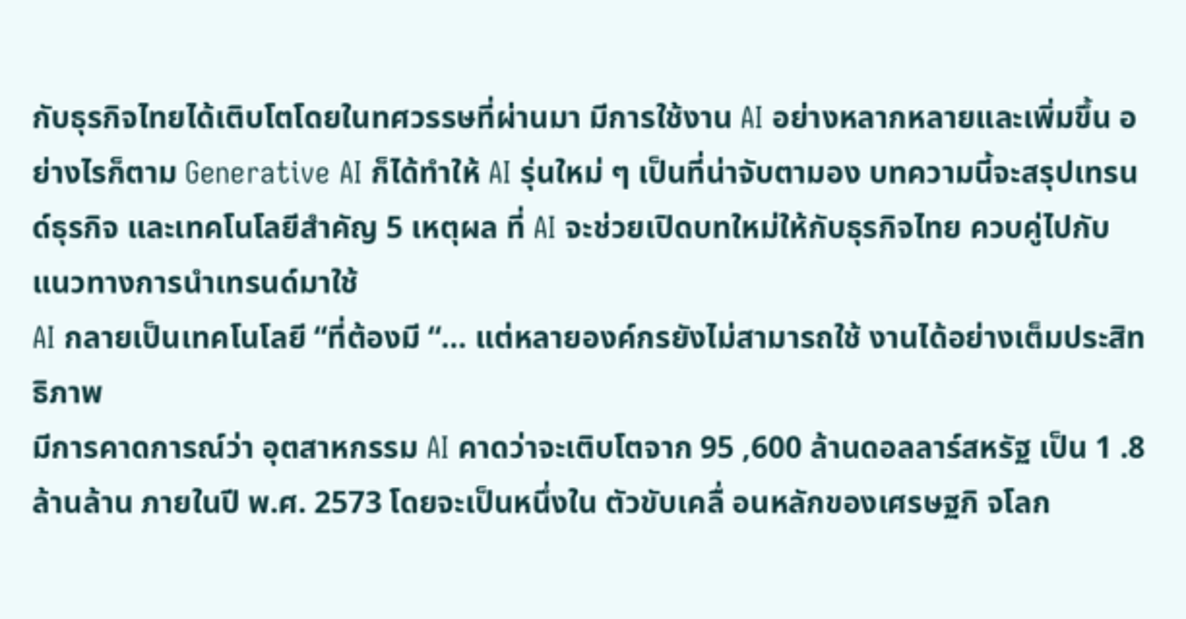กับธุรกิจไทยได้เติบโตโดยในทศวรรษที่ผ่านมา มีการใช้งาน AI อย่างหลากหลายและเพิ่มขึ้น อย่างไรก็ตาม Generative AI ก็ได้ทำให้ AI รุ่นใหม่ ๆ เป็นที่น่าจับตามอง บทความนี้จะสรุปเทรนด์ธุรกิจ และเทคโนโลยีสำคัญ 5 เหตุผล ที่ AI จะช่วยเปิดบทใหม่ให้กับธุรกิจไทย ควบคู่ไปกับแนวทางการนำเทรนด์มาใช้
AI กลายเป็นเทคโนโลยี “ที่ต้องมี “… แต่หลายองค์กรยังไม่สามารถใช้ งานได้อย่างเต็มประสิทธิภาพ
มีการคาดการณ์ว่า อุตสาหกรรม AI คาดว่าจะเติบโตจาก 95 ,600 ล้านดอลลาร์สหรัฐ เป็น 1 .8 ล้านล้าน ภายในปี พ.ศ. 2573 โดยจะเป็นหนึ่งใน ตัวขับเคลื่ อนหลักของเศรษฐกิ จโลก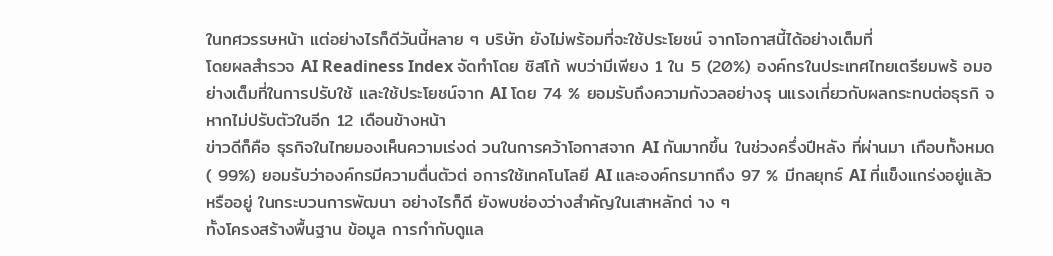ในทศวรรษหน้า แต่อย่างไรก็ดีวันนี้หลาย ๆ บริษัท ยังไม่พร้อมที่จะใช้ประโยชน์ จากโอกาสนี้ได้อย่างเต็มที่
โดยผลสำรวจ AI Readiness Index จัดทำโดย ซิสโก้ พบว่ามีเพียง 1 ใน 5 (20%) องค์กรในประเทศไทยเตรียมพร้ อมอย่างเต็มที่ในการปรับใช้ และใช้ประโยชน์จาก AI โดย 74 % ยอมรับถึงความกังวลอย่างรุ นแรงเกี่ยวกับผลกระทบต่อธุรกิ จหากไม่ปรับตัวในอีก 12 เดือนข้างหน้า
ข่าวดีก็คือ ธุรกิจในไทยมองเห็นความเร่งด่ วนในการคว้าโอกาสจาก AI กันมากขึ้น ในช่วงครึ่งปีหลัง ที่ผ่านมา เกือบทั้งหมด ( 99%) ยอมรับว่าองค์กรมีความตื่นตัวต่ อการใช้เทคโนโลยี AI และองค์กรมากถึง 97 % มีกลยุทธ์ AI ที่แข็งแกร่งอยู่แล้วหรืออยู่ ในกระบวนการพัฒนา อย่างไรก็ดี ยังพบช่องว่างสำคัญในเสาหลักต่ าง ๆ
ทั้งโครงสร้างพื้นฐาน ข้อมูล การกำกับดูแล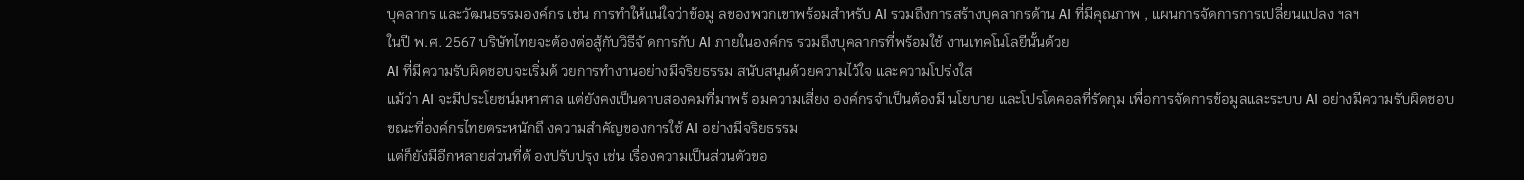บุคลากร และวัฒนธรรมองค์กร เช่น การทำให้แน่ใจว่าข้อมู ลของพวกเขาพร้อมสำหรับ AI รวมถึงการสร้างบุคลากรด้าน AI ที่มีคุณภาพ , แผนการจัดการการเปลี่ยนแปลง ฯลฯ
ในปี พ.ศ. 2567 บริษัทไทยจะต้องต่อสู้กับวิธีจั ดการกับ AI ภายในองค์กร รวมถึงบุคลากรที่พร้อมใช้ งานเทคโนโลยีนั้นด้วย
AI ที่มีความรับผิดชอบจะเริ่มด้ วยการทำงานอย่างมีจริยธรรม สนับสนุนด้วยความไว้ใจ และความโปร่งใส
แม้ว่า AI จะมีประโยชน์มหาศาล แต่ยังคงเป็นดาบสองคมที่มาพร้ อมความเสี่ยง องค์กรจำเป็นต้องมี นโยบาย และโปรโตคอลที่รัดกุม เพื่อการจัดการข้อมูลและระบบ AI อย่างมีความรับผิดชอบ ขณะที่องค์กรไทยตระหนักถึ งความสำคัญของการใช้ AI อย่างมีจริยธรรม
แต่ก็ยังมีอีกหลายส่วนที่ต้ องปรับปรุง เช่น เรื่องความเป็นส่วนตัวขอ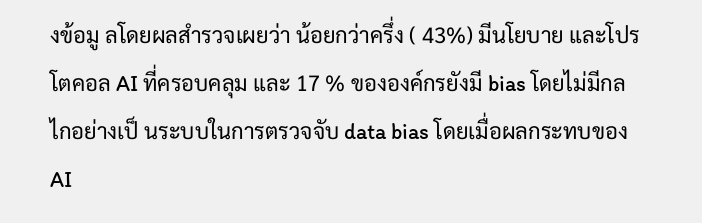งข้อมู ลโดยผลสำรวจเผยว่า น้อยกว่าครึ่ง ( 43%) มีนโยบาย และโปรโตคอล AI ที่ครอบคลุม และ 17 % ขององค์กรยังมี bias โดยไม่มีกลไกอย่างเป็ นระบบในการตรวจจับ data bias โดยเมื่อผลกระทบของ AI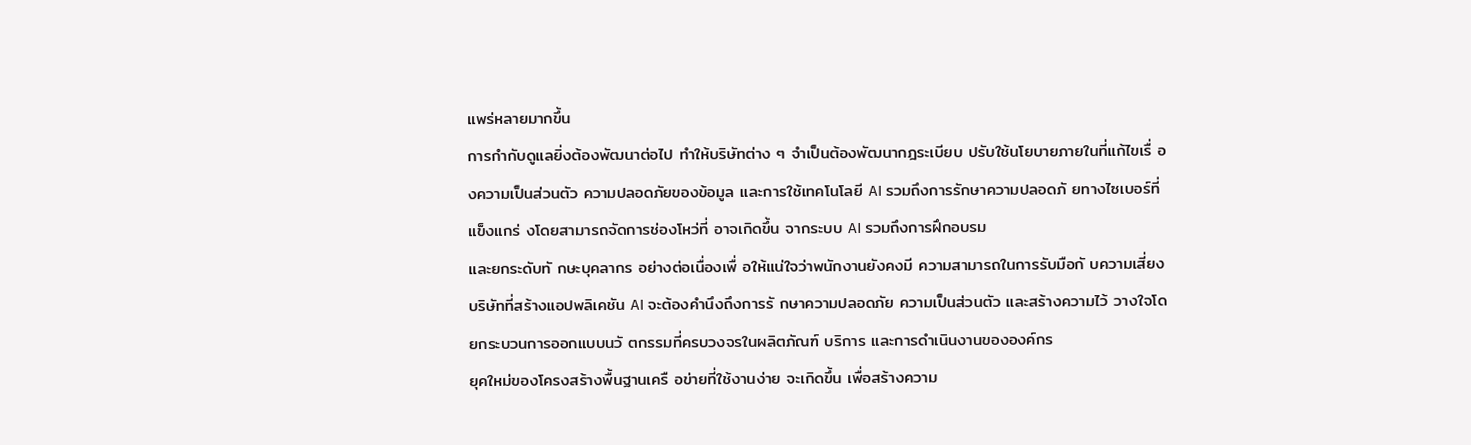แพร่หลายมากขึ้น
การกำกับดูแลยิ่งต้องพัฒนาต่อไป ทำให้บริษัทต่าง ๆ จำเป็นต้องพัฒนากฎระเบียบ ปรับใช้นโยบายภายในที่แก้ไขเรื่ องความเป็นส่วนตัว ความปลอดภัยของข้อมูล และการใช้เทคโนโลยี AI รวมถึงการรักษาความปลอดภั ยทางไซเบอร์ที่แข็งแกร่ งโดยสามารถจัดการช่องโหว่ที่ อาจเกิดขึ้น จากระบบ AI รวมถึงการฝึกอบรม
และยกระดับทั กษะบุคลากร อย่างต่อเนื่องเพื่ อให้แน่ใจว่าพนักงานยังคงมี ความสามารถในการรับมือกั บความเสี่ยง บริษัทที่สร้างแอปพลิเคชัน AI จะต้องคำนึงถึงการรั กษาความปลอดภัย ความเป็นส่วนตัว และสร้างความไว้ วางใจโดยกระบวนการออกแบบนวั ตกรรมที่ครบวงจรในผลิตภัณฑ์ บริการ และการดำเนินงานขององค์กร
ยุคใหม่ของโครงสร้างพื้นฐานเครื อข่ายที่ใช้งานง่าย จะเกิดขึ้น เพื่อสร้างความ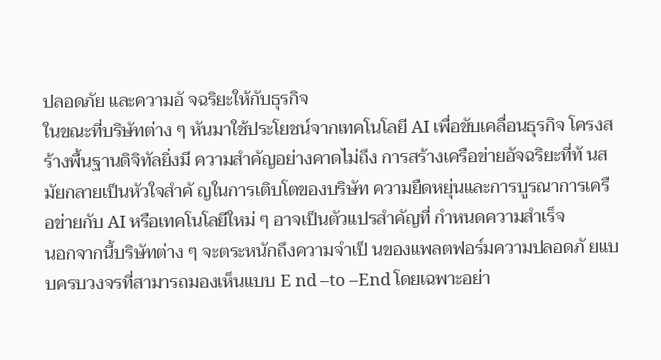ปลอดภัย และความอั จฉริยะให้กับธุรกิจ
ในขณะที่บริษัทต่าง ๆ หันมาใช้ประโยชน์จากเทคโนโลยี AI เพื่อขับเคลื่อนธุรกิจ โครงสร้างพื้นฐานดิจิทัลยิ่งมี ความสำคัญอย่างคาดไม่ถึง การสร้างเครือข่ายอัจฉริยะที่ทั นสมัยกลายเป็นหัวใจสำคั ญในการเติบโตของบริษัท ความยืดหยุ่นและการบูรณาการเครื อข่ายกับ AI หรือเทคโนโลยีใหม่ ๆ อาจเป็นตัวแปรสำคัญที่ กำหนดความสำเร็จ
นอกจากนี้บริษัทต่าง ๆ จะตระหนักถึงความจำเป็ นของแพลตฟอร์มความปลอดภั ยแบบครบวงจรที่สามารถมองเห็นแบบ E nd –to –End โดยเฉพาะอย่า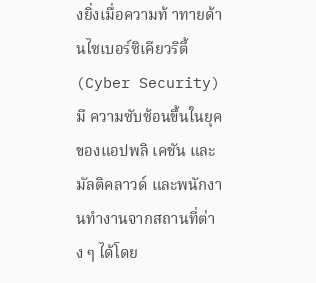งยิ่งเมื่อความท้ าทายด้านไซเบอร์ซิเคียวริตี้ (Cyber Security) มี ความซับซ้อนขึ้นในยุคของแอปพลิ เคชัน และมัลติคลาวด์ และพนักงานทำงานจากสถานที่ต่าง ๆ ได้โดย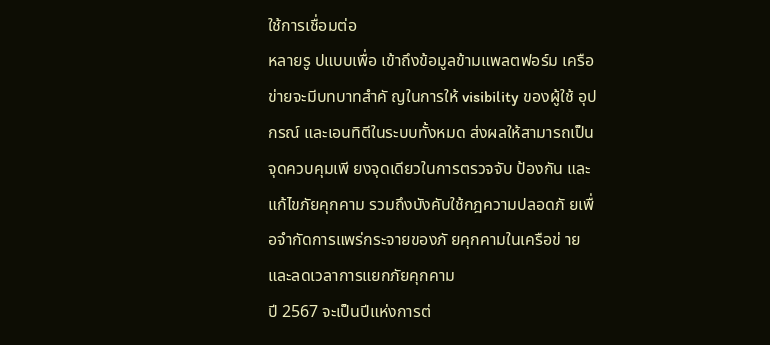ใช้การเชื่อมต่อ
หลายรู ปแบบเพื่อ เข้าถึงข้อมูลข้ามแพลตฟอร์ม เครือข่ายจะมีบทบาทสำคั ญในการให้ visibility ของผู้ใช้ อุปกรณ์ และเอนทิตีในระบบทั้งหมด ส่งผลให้สามารถเป็นจุดควบคุมเพี ยงจุดเดียวในการตรวจจับ ป้องกัน และแก้ไขภัยคุกคาม รวมถึงบังคับใช้กฎความปลอดภั ยเพื่อจำกัดการแพร่กระจายของภั ยคุกคามในเครือข่ าย และลดเวลาการแยกภัยคุกคาม
ปี 2567 จะเป็นปีแห่งการต่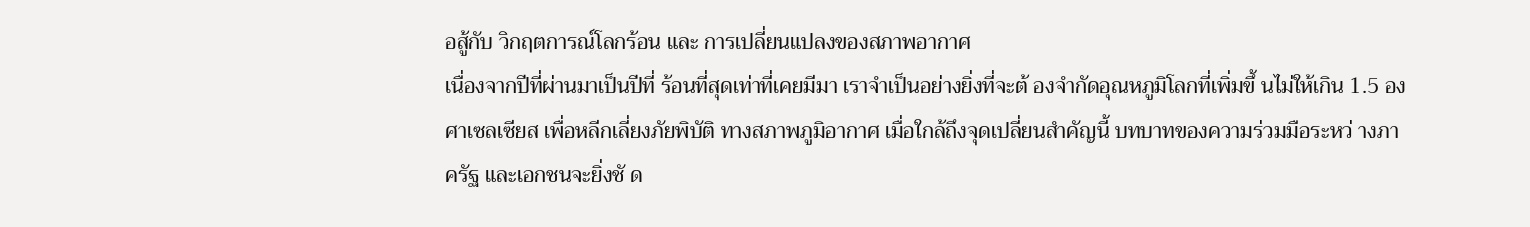อสู้กับ วิกฤตการณ์โลกร้อน และ การเปลี่ยนแปลงของสภาพอากาศ
เนื่องจากปีที่ผ่านมาเป็นปีที่ ร้อนที่สุดเท่าที่เคยมีมา เราจำเป็นอย่างยิ่งที่จะต้ องจำกัดอุณหภูมิโลกที่เพิ่มขึ้ นไม่ให้เกิน 1.5 องศาเซลเซียส เพื่อหลีกเลี่ยงภัยพิบัติ ทางสภาพภูมิอากาศ เมื่อใกล้ถึงจุดเปลี่ยนสำคัญนี้ บทบาทของความร่วมมือระหว่ างภาครัฐ และเอกชนจะยิ่งชั ด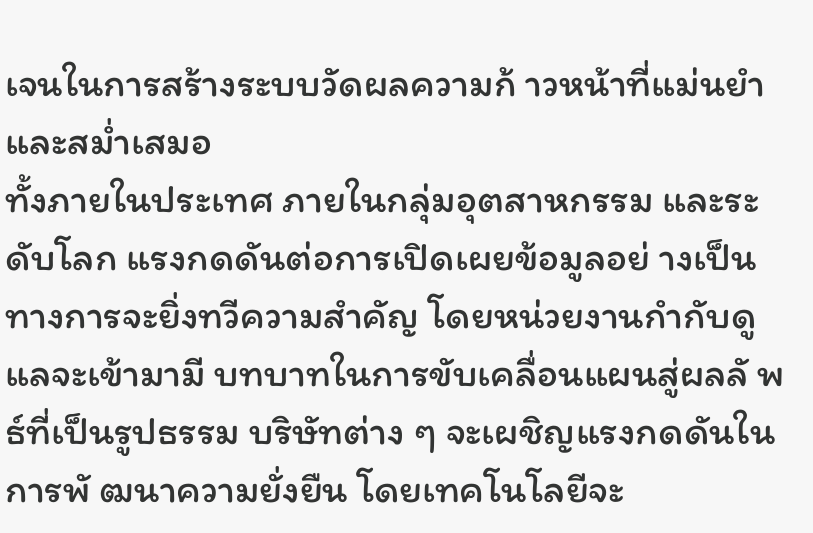เจนในการสร้างระบบวัดผลความก้ าวหน้าที่แม่นยำ และสม่ำเสมอ
ทั้งภายในประเทศ ภายในกลุ่มอุตสาหกรรม และระดับโลก แรงกดดันต่อการเปิดเผยข้อมูลอย่ างเป็นทางการจะยิ่งทวีความสำคัญ โดยหน่วยงานกำกับดูแลจะเข้ามามี บทบาทในการขับเคลื่อนแผนสู่ผลลั พธ์ที่เป็นรูปธรรม บริษัทต่าง ๆ จะเผชิญแรงกดดันในการพั ฒนาความยั่งยืน โดยเทคโนโลยีจะ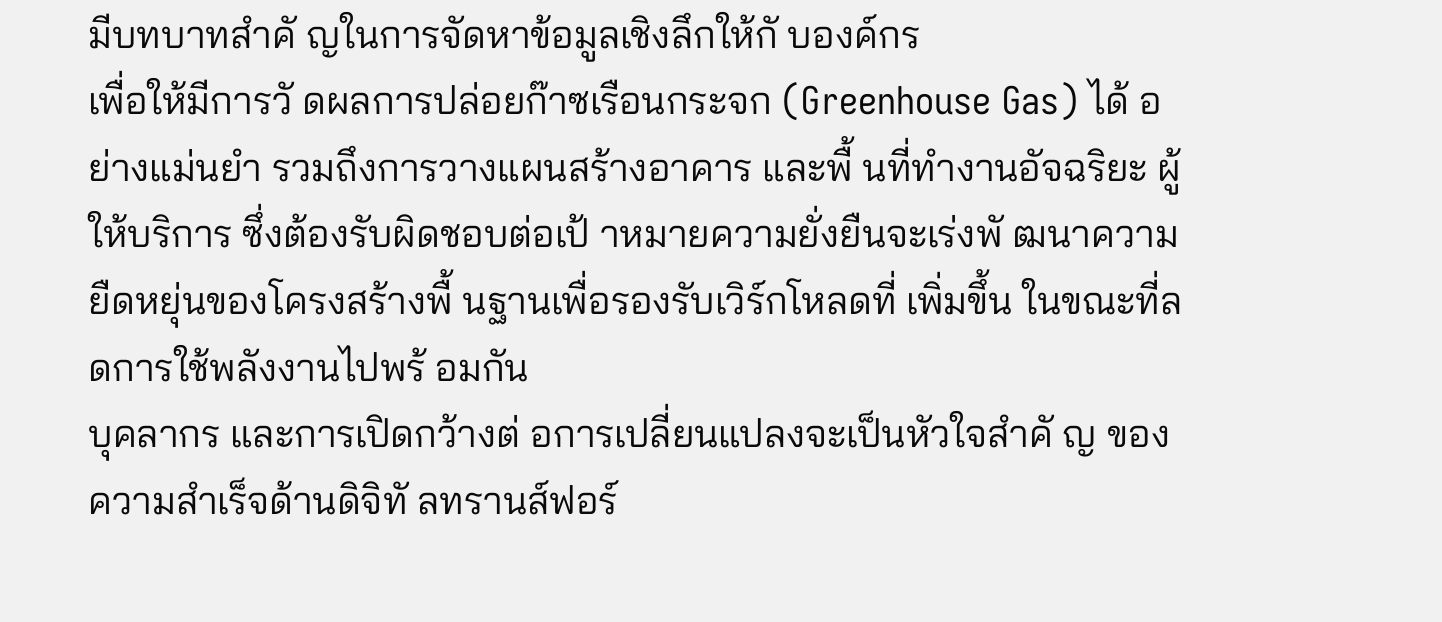มีบทบาทสำคั ญในการจัดหาข้อมูลเชิงลึกให้กั บองค์กร
เพื่อให้มีการวั ดผลการปล่อยก๊าซเรือนกระจก (Greenhouse Gas) ได้ อย่างแม่นยำ รวมถึงการวางแผนสร้างอาคาร และพื้ นที่ทำงานอัจฉริยะ ผู้ให้บริการ ซึ่งต้องรับผิดชอบต่อเป้ าหมายความยั่งยืนจะเร่งพั ฒนาความยืดหยุ่นของโครงสร้างพื้ นฐานเพื่อรองรับเวิร์กโหลดที่ เพิ่มขึ้น ในขณะที่ลดการใช้พลังงานไปพร้ อมกัน
บุคลากร และการเปิดกว้างต่ อการเปลี่ยนแปลงจะเป็นหัวใจสำคั ญ ของความสำเร็จด้านดิจิทั ลทรานส์ฟอร์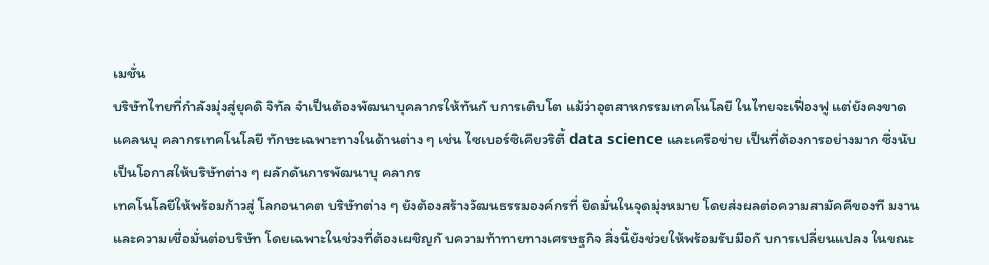เมชั่น
บริษัทไทยที่กำลังมุ่งสู่ยุคดิ จิทัล จำเป็นต้องพัฒนาบุคลากรให้ทันกั บการเติบโต แม้ว่าอุตสาหกรรมเทคโนโลยี ในไทยจะเฟื่องฟู แต่ยังคงขาดแคลนบุ คลากรเทคโนโลยี ทักษะเฉพาะทางในด้านต่าง ๆ เช่น ไซเบอร์ซิเคียวริตี้ data science และเครือข่าย เป็นที่ต้องการอย่างมาก ซึ่งนับเป็นโอกาสให้บริษัทต่าง ๆ ผลักดันการพัฒนาบุ คลากร
เทคโนโลยีให้พร้อมก้าวสู่ โลกอนาคต บริษัทต่าง ๆ ยังต้องสร้างวัฒนธรรมองค์กรที่ ยึดมั่นในจุดมุ่งหมาย โดยส่งผลต่อความสามัคคีของที มงาน และความเชื่อมั่นต่อบริษัท โดยเฉพาะในช่วงที่ต้องเผชิญกั บความท้าทายทางเศรษฐกิจ สิ่งนี้ยังช่วยให้พร้อมรับมือกั บการเปลี่ยนแปลง ในขณะ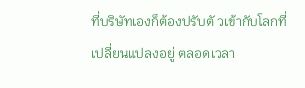ที่บริษัทเองก็ต้องปรับตั วเข้ากับโลกที่เปลี่ยนแปลงอยู่ ตลอดเวลา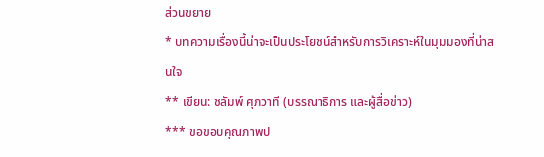ส่วนขยาย
* บทความเรื่องนี้น่าจะเป็นประโยชน์สำหรับการวิเคราะห์ในมุมมองที่น่าสนใจ
** เขียน: ชลัมพ์ ศุภวาที (บรรณาธิการ และผู้สื่อข่าว)
*** ขอขอบคุณภาพป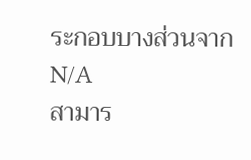ระกอบบางส่วนจาก N/A
สามาร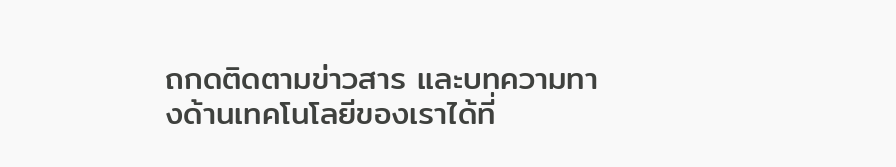ถกดติดตามข่าวสาร และบทความทางด้านเทคโนโลยีของเราได้ที่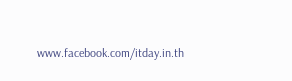www.facebook.com/itday.in.th